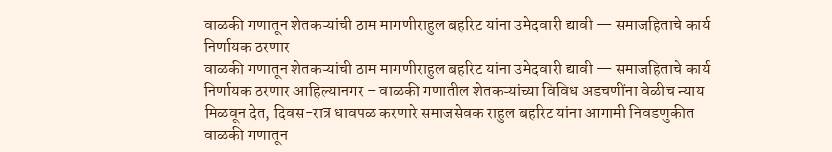वाळकी गणातून शेतकऱ्यांची ठाम मागणीराहुल बहरिट यांना उमेदवारी द्यावी — समाजहिताचे कार्य निर्णायक ठरणार
वाळकी गणातून शेतकऱ्यांची ठाम मागणीराहुल बहरिट यांना उमेदवारी द्यावी — समाजहिताचे कार्य निर्णायक ठरणार आहिल्यानगर – वाळकी गणातील शेतकऱ्यांच्या विविध अडचणींना वेळीच न्याय मिळवून देत, दिवस-रात्र धावपळ करणारे समाजसेवक राहुल बहरिट यांना आगामी निवडणुकीत वाळकी गणातून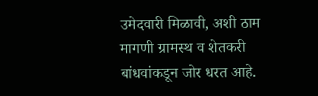उमेदवारी मिळावी, अशी ठाम मागणी ग्रामस्थ व शेतकरी बांधवांकडून जोर धरत आहे.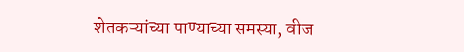शेतकऱ्यांच्या पाण्याच्या समस्या, वीज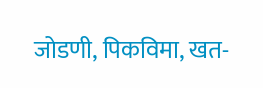जोडणी, पिकविमा, खत-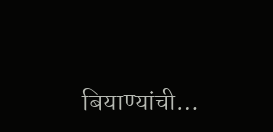बियाण्यांची…